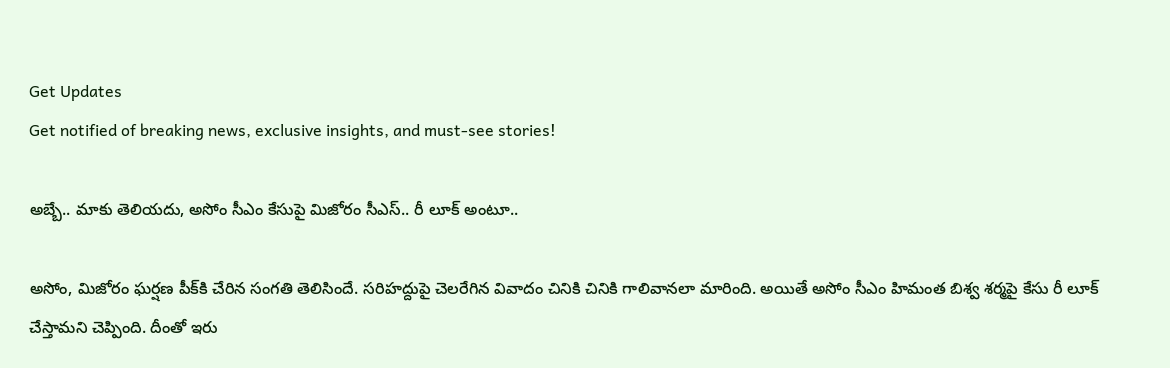Get Updates
Get notified of breaking news, exclusive insights, and must-see stories!

అబ్బే.. మాకు తెలియదు, అసోం సీఎం కేసుపై మిజోరం సీఎస్.. రీ లూక్ అంటూ..

అసోం, మిజోరం ఘర్షణ పీక్‌కి చేరిన సంగతి తెలిసిందే. సరిహద్దుపై చెలరేగిన వివాదం చినికి చినికి గాలివానలా మారింది. అయితే అసోం సీఎం హిమంత బిశ్వ శర్మపై కేసు రీ లూక్ చేస్తామని చెప్పింది. దీంతో ఇరు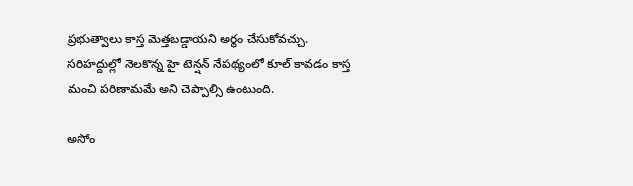ప్రభుత్వాలు కాస్త మెత్తబడ్డాయని అర్థం చేసుకోవచ్చు. సరిహద్దుల్లో నెలకొన్న హై టెన్షన్ నేపథ్యంలో కూల్ కావడం కాస్త మంచి పరిణామమే అని చెప్పాల్సి ఉంటుంది.

అసోం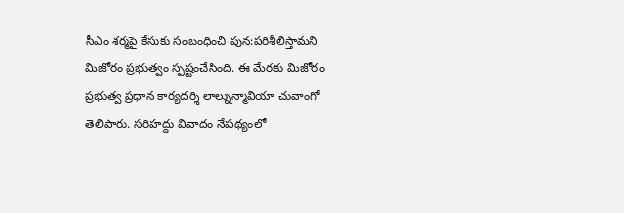సీఎం శర్మపై కేసుకు సంబంధించి పున:పరిశీలిస్తామని మిజోరం ప్రభుత్వం స్పష్టంచేసింది. ఈ మేరకు మిజోరం ప్రభుత్వ ప్రధాన కార్యదర్శి లాల్నున్మావియా చువాంగో తెలిపారు. సరిహద్దు వివాదం నేపథ్యంలో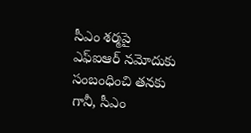సీఎం శర్మపై ఎఫ్ఐఆర్ నమోదుకు సంబంధించి తనకు గానీ, సీఎం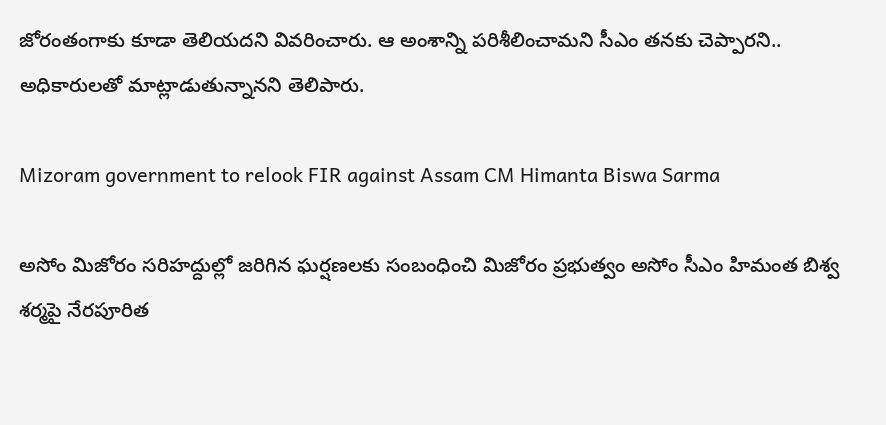జోరంతంగాకు కూడా తెలియదని వివరించారు. ఆ అంశాన్ని పరిశీలించామని సీఎం తనకు చెప్పారని.. అధికారులతో మాట్లాడుతున్నానని తెలిపారు.

Mizoram government to relook FIR against Assam CM Himanta Biswa Sarma

అసోం మిజోరం సరిహద్దుల్లో జరిగిన ఘర్షణలకు సంబంధించి మిజోరం ప్రభుత్వం అసోం సీఎం హిమంత బిశ్వ శర్మపై నేరపూరిత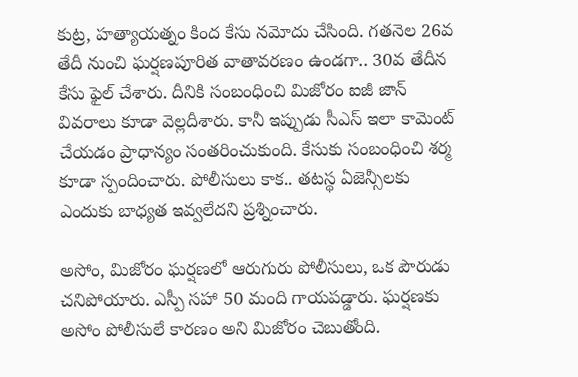కుట్ర, హత్యాయత్నం కింద కేసు నమోదు చేసింది. గతనెల 26వ తేదీ నుంచి ఘర్షణపూరిత వాతావరణం ఉండగా.. 30వ తేదీన కేసు ఫైల్ చేశారు. దీనికి సంబంధించి మిజోరం ఐజీ జాన్ వివరాలు కూడా వెల్లదీశారు. కానీ ఇప్పుడు సీఎస్ ఇలా కామెంట్ చేయడం ప్రాధాన్యం సంతరించుకుంది. కేసుకు సంబంధించి శర్మ కూడా స్పందించారు. పోలీసులు కాక.. తటస్థ ఏజెన్సీలకు ఎందుకు బాధ్యత ఇవ్వలేదని ప్రశ్నించారు.

అసోం, మిజోరం ఘర్షణలో ఆరుగురు పోలీసులు, ఒక పౌరుడు చనిపోయారు. ఎస్పీ సహా 50 మంది గాయపడ్డారు. ఘర్షణకు అసోం పోలీసులే కారణం అని మిజోరం చెబుతోంది.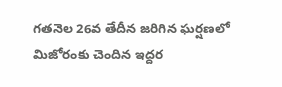గతనెల 26వ తేదీన జరిగిన ఘర్షణలో మిజోరంకు చెందిన ఇద్దర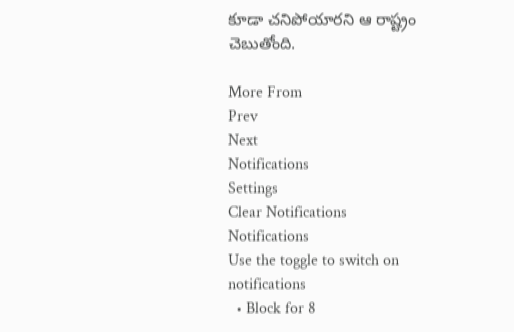కూడా చనిపోయారని ఆ రాష్ట్రం చెబుతోంది.

More From
Prev
Next
Notifications
Settings
Clear Notifications
Notifications
Use the toggle to switch on notifications
  • Block for 8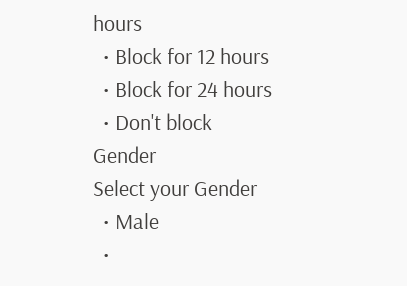hours
  • Block for 12 hours
  • Block for 24 hours
  • Don't block
Gender
Select your Gender
  • Male
  •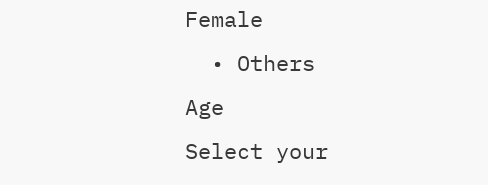Female
  • Others
Age
Select your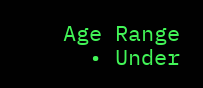Age Range
  • Under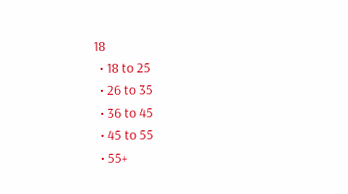18
  • 18 to 25
  • 26 to 35
  • 36 to 45
  • 45 to 55
  • 55+